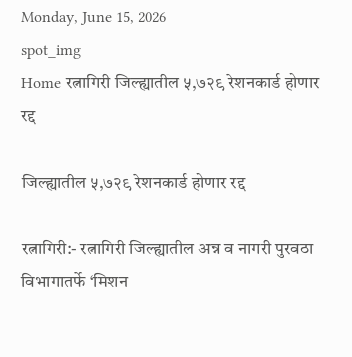Monday, June 15, 2026
spot_img
Home रत्नागिरी जिल्ह्यातील ५,७२९ रेशनकार्ड होणार रद्द

जिल्ह्यातील ५,७२९ रेशनकार्ड होणार रद्द

रत्नागिरी:- रत्नागिरी जिल्ह्यातील अन्न व नागरी पुरवठा विभागातर्फे ‘मिशन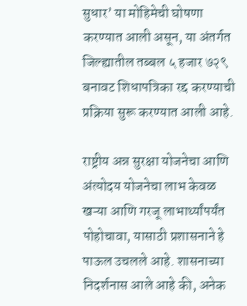सुधार’ या मोहिमेची घोषणा करण्यात आली असून, या अंतर्गत जिल्ह्यातील तब्बल ५ हजार ७२९ बनावट शिधापत्रिका रद्द करण्याची प्रक्रिया सुरू करण्यात आली आहे.

राष्ट्रीय अन्न सुरक्षा योजनेचा आणि अंत्योदय योजनेचा लाभ केवळ खऱ्या आणि गरजू लाभार्थ्यांपर्यंत पोहोचावा, यासाठी प्रशासनाने हे पाऊल उचलले आहे. शासनाच्या निदर्शनास आले आहे की, अनेक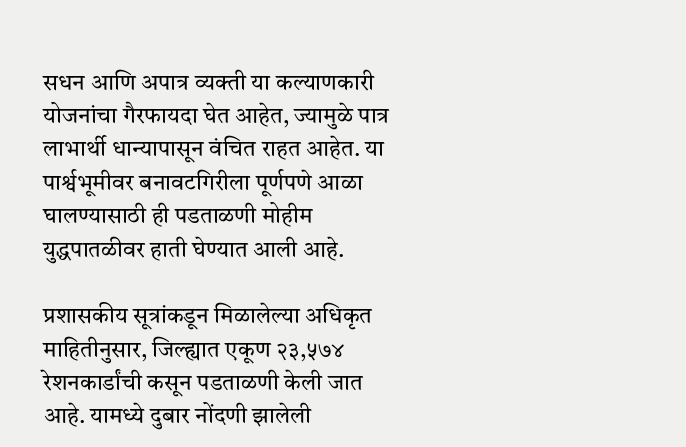सधन आणि अपात्र व्यक्ती या कल्याणकारी योजनांचा गैरफायदा घेत आहेत, ज्यामुळे पात्र लाभार्थी धान्यापासून वंचित राहत आहेत. या पार्श्वभूमीवर बनावटगिरीला पूर्णपणे आळा घालण्यासाठी ही पडताळणी मोहीम युद्धपातळीवर हाती घेण्यात आली आहे.

प्रशासकीय सूत्रांकडून मिळालेल्या अधिकृत माहितीनुसार, जिल्ह्यात एकूण २३,५७४ रेशनकार्डांची कसून पडताळणी केली जात आहे. यामध्ये दुबार नोंदणी झालेली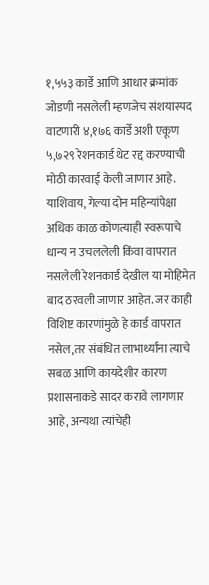१,५५३ कार्डे आणि आधार क्रमांक जोडणी नसलेली म्हणजेच संशयास्पद वाटणारी ४,१७६ कार्डे अशी एकूण ५,७२९ रेशनकार्ड थेट रद्द करण्याची मोठी कारवाई केली जाणार आहे. याशिवाय, गेल्या दोन महिन्यांपेक्षा अधिक काळ कोणत्याही स्वरूपाचे धान्य न उचललेली किंवा वापरात नसलेली रेशनकार्ड देखील या मोहिमेत बाद ठरवली जाणार आहेत. जर काही विशिष्ट कारणांमुळे हे कार्ड वापरात नसेल,तर संबंधित लाभार्थ्यांना त्याचे सबळ आणि कायदेशीर कारण प्रशासनाकडे सादर करावे लागणार आहे, अन्यथा त्यांचेही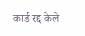कार्ड रद्द केले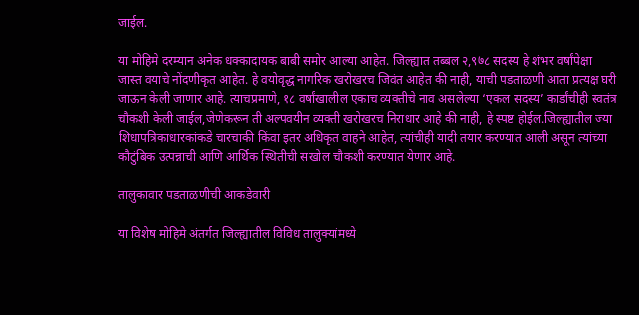जाईल.

या मोहिमे दरम्यान अनेक धक्कादायक बाबी समोर आल्या आहेत. जिल्ह्यात तब्बल २,९७८ सदस्य हे शंभर वर्षांपेक्षा जास्त वयाचे नोंदणीकृत आहेत. हे वयोवृद्ध नागरिक खरोखरच जिवंत आहेत की नाही, याची पडताळणी आता प्रत्यक्ष घरी जाऊन केली जाणार आहे. त्याचप्रमाणे, १८ वर्षांखालील एकाच व्यक्तीचे नाव असलेल्या ‘एकल सदस्य’ कार्डांचीही स्वतंत्र चौकशी केली जाईल,जेणेकरून ती अल्पवयीन व्यक्ती खरोखरच निराधार आहे की नाही, हे स्पष्ट होईल.जिल्ह्यातील ज्या शिधापत्रिकाधारकांकडे चारचाकी किंवा इतर अधिकृत वाहने आहेत, त्यांचीही यादी तयार करण्यात आली असून त्यांच्या कौटुंबिक उत्पन्नाची आणि आर्थिक स्थितीची सखोल चौकशी करण्यात येणार आहे.

तालुकावार पडताळणीची आकडेवारी

या विशेष मोहिमे अंतर्गत जिल्ह्यातील विविध तालुक्यांमध्ये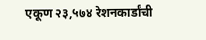एकूण २३,५७४ रेशनकार्डांची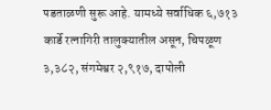पडताळणी सुरू आहे. यामध्ये सर्वाधिक ६,७१३ कार्डे रत्नागिरी तालुक्यातील असून, चिपळूण ३,३८२, संगमेश्वर २,९१७, दापोली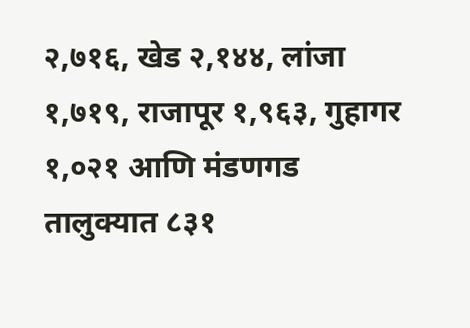२,७१६, खेड २,१४४, लांजा १,७१९, राजापूर १,९६३, गुहागर १,०२१ आणि मंडणगड तालुक्यात ८३१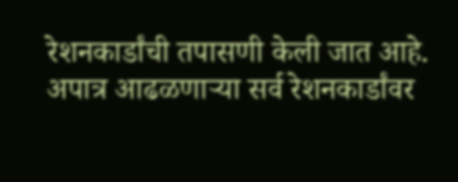रेशनकार्डांची तपासणी केली जात आहे. अपात्र आढळणाऱ्या सर्व रेशनकार्डांवर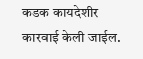कडक कायदेशीर कारवाई केली जाईल.